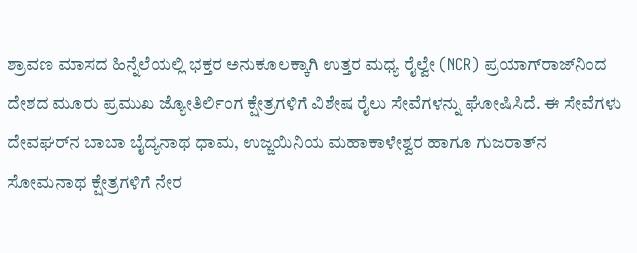ಶ್ರಾವಣ ಮಾಸದ ಹಿನ್ನೆಲೆಯಲ್ಲಿ ಭಕ್ತರ ಅನುಕೂಲಕ್ಕಾಗಿ ಉತ್ತರ ಮಧ್ಯ ರೈಲ್ವೇ (NCR) ಪ್ರಯಾಗ್‌ರಾಜ್‌ನಿಂದ ದೇಶದ ಮೂರು ಪ್ರಮುಖ ಜ್ಯೋತಿರ್ಲಿಂಗ ಕ್ಷೇತ್ರಗಳಿಗೆ ವಿಶೇಷ ರೈಲು ಸೇವೆಗಳನ್ನು ಘೋಷಿಸಿದೆ. ಈ ಸೇವೆಗಳು ದೇವಘರ್‌ನ ಬಾಬಾ ಬೈದ್ಯನಾಥ ಧಾಮ, ಉಜ್ಜಯಿನಿಯ ಮಹಾಕಾಳೇಶ್ವರ ಹಾಗೂ ಗುಜರಾತ್‌ನ ಸೋಮನಾಥ ಕ್ಷೇತ್ರಗಳಿಗೆ ನೇರ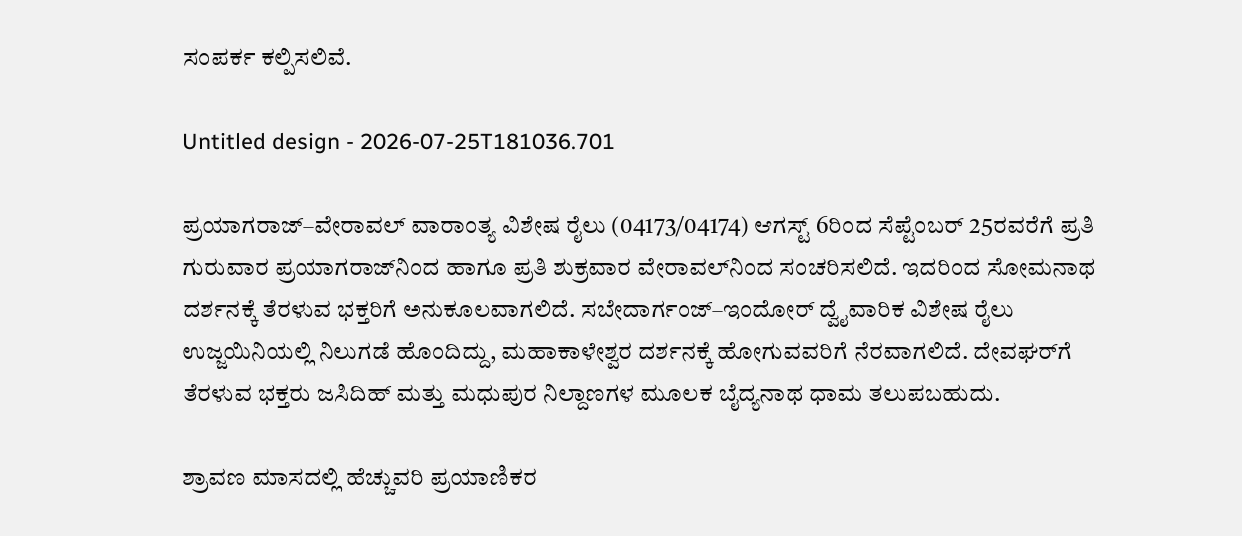ಸಂಪರ್ಕ ಕಲ್ಪಿಸಲಿವೆ.

Untitled design - 2026-07-25T181036.701

ಪ್ರಯಾಗರಾಜ್–ವೇರಾವಲ್ ವಾರಾಂತ್ಯ ವಿಶೇಷ ರೈಲು (04173/04174) ಆಗಸ್ಟ್‌ 6ರಿಂದ ಸೆಪ್ಟೆಂಬರ್‌ 25ರವರೆಗೆ ಪ್ರತಿ ಗುರುವಾರ ಪ್ರಯಾಗರಾಜ್‌ನಿಂದ ಹಾಗೂ ಪ್ರತಿ ಶುಕ್ರವಾರ ವೇರಾವಲ್‌ನಿಂದ ಸಂಚರಿಸಲಿದೆ. ಇದರಿಂದ ಸೋಮನಾಥ ದರ್ಶನಕ್ಕೆ ತೆರಳುವ ಭಕ್ತರಿಗೆ ಅನುಕೂಲವಾಗಲಿದೆ. ಸಬೇದಾರ್ಗಂಜ್–ಇಂದೋರ್ ದ್ವೈವಾರಿಕ ವಿಶೇಷ ರೈಲು ಉಜ್ಜಯಿನಿಯಲ್ಲಿ ನಿಲುಗಡೆ ಹೊಂದಿದ್ದು, ಮಹಾಕಾಳೇಶ್ವರ ದರ್ಶನಕ್ಕೆ ಹೋಗುವವರಿಗೆ ನೆರವಾಗಲಿದೆ. ದೇವಘರ್‌ಗೆ ತೆರಳುವ ಭಕ್ತರು ಜಸಿದಿಹ್ ಮತ್ತು ಮಧುಪುರ ನಿಲ್ದಾಣಗಳ ಮೂಲಕ ಬೈದ್ಯನಾಥ ಧಾಮ ತಲುಪಬಹುದು.

ಶ್ರಾವಣ ಮಾಸದಲ್ಲಿ ಹೆಚ್ಚುವರಿ ಪ್ರಯಾಣಿಕರ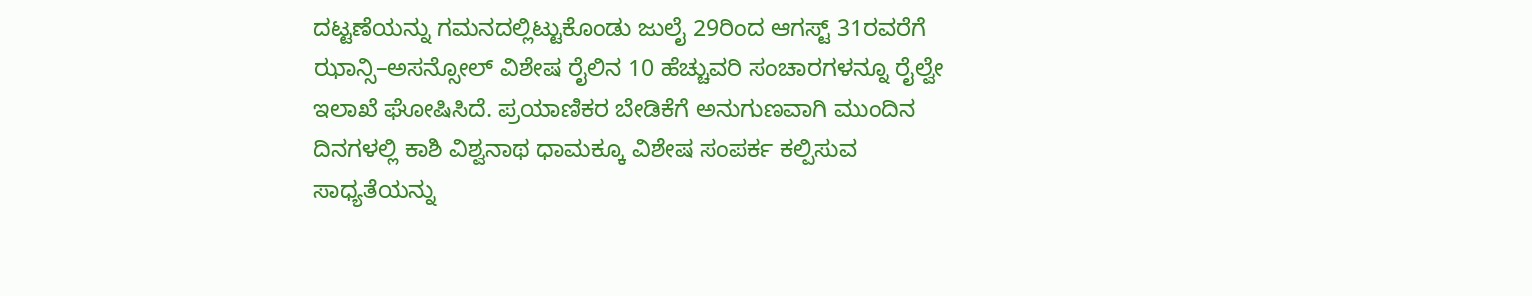ದಟ್ಟಣೆಯನ್ನು ಗಮನದಲ್ಲಿಟ್ಟುಕೊಂಡು ಜುಲೈ 29ರಿಂದ ಆಗಸ್ಟ್‌ 31ರವರೆಗೆ ಝಾನ್ಸಿ–ಅಸನ್ಸೋಲ್ ವಿಶೇಷ ರೈಲಿನ 10 ಹೆಚ್ಚುವರಿ ಸಂಚಾರಗಳನ್ನೂ ರೈಲ್ವೇ ಇಲಾಖೆ ಘೋಷಿಸಿದೆ. ಪ್ರಯಾಣಿಕರ ಬೇಡಿಕೆಗೆ ಅನುಗುಣವಾಗಿ ಮುಂದಿನ ದಿನಗಳಲ್ಲಿ ಕಾಶಿ ವಿಶ್ವನಾಥ ಧಾಮಕ್ಕೂ ವಿಶೇಷ ಸಂಪರ್ಕ ಕಲ್ಪಿಸುವ ಸಾಧ್ಯತೆಯನ್ನು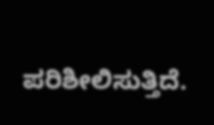ಪರಿಶೀಲಿಸುತ್ತಿದೆ.